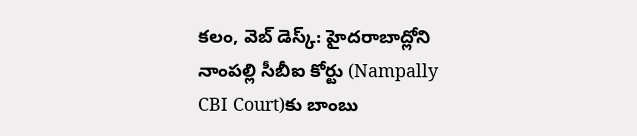కలం, వెబ్ డెస్క్: హైదరాబాద్లోని నాంపల్లి సీబీఐ కోర్టు (Nampally CBI Court)కు బాంబు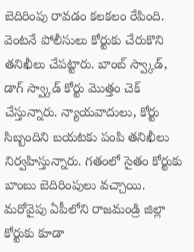బెదిరింపు రావడం కలకలం రేపింది. వెంటనే పోలీసులు కోర్టుకు చేరుకొని తనిఖీలు చేపట్టారు. బాంబ్ స్వ్కాడ్, డాగ్ స్వ్కాడ్ కోర్టు మొత్తం చెక్ చేస్తున్నారు. న్యాయవాదులు, కోర్టు సిబ్బందిని బయటకు పంపి తనిఖీలు నిర్వహిస్తున్నారు. గతంలో సైతం కోర్టుకు బాంబు బెదిరింపులు వచ్చాయి. మరోవైపు ఏపీలోని రాజమండ్రి జిల్లా కోర్టుకు కూడా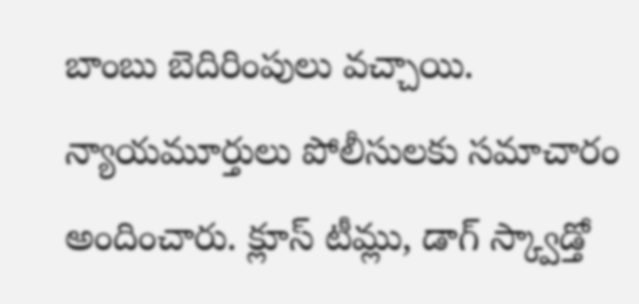బాంబు బెదిరింపులు వచ్చాయి. న్యాయమూర్తులు పోలీసులకు సమాచారం అందించారు. క్లూస్ టీమ్లు, డాగ్ స్క్వాడ్తో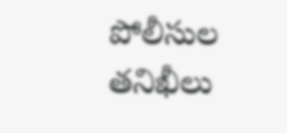పోలీసుల తనిఖీలు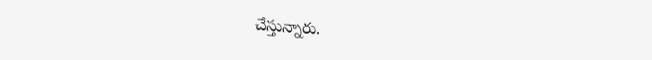చేస్తున్నారు.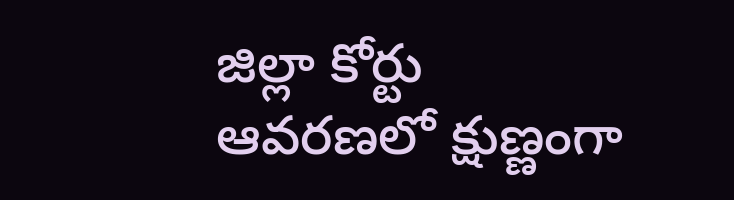జిల్లా కోర్టు ఆవరణలో క్షుణ్ణంగా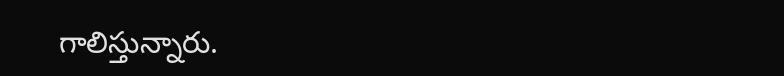గాలిస్తున్నారు.